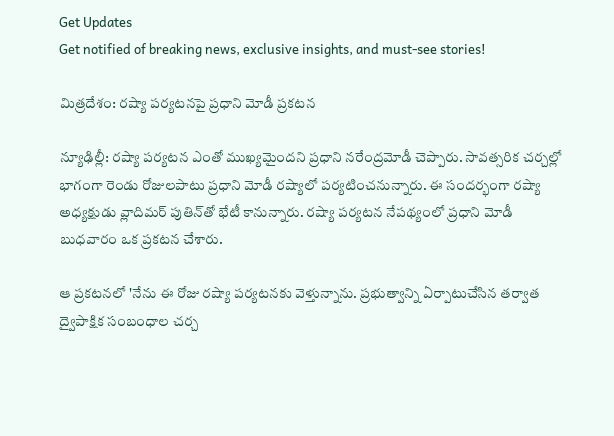Get Updates
Get notified of breaking news, exclusive insights, and must-see stories!

మిత్రదేశం: రష్యా పర్యటనపై ప్రధాని మోడీ ప్రకటన

న్యూఢిల్లీ: రష్యా పర్యటన ఎంతో ముఖ్యమైందని ప్రధాని నరేంద్రమోడీ చెప్పారు. సావత్సరిక చర్చల్లో భాగంగా రెండు రోజులపాటు ప్రధాని మోడీ రష్యాలో పర్యటించనున్నారు. ఈ సందర్భంగా రష్యా అధ్యక్షుడు వ్లాదిమర్ పుతిన్‌తో భేటీ కానున్నారు. రష్యా పర్యటన నేపథ్యంలో ప్రధాని మోడీ బుధవారం ఒక ప్రకటన చేశారు.

ఆ ప్రకటనలో 'నేను ఈ రోజు రష్యా పర్యటనకు వెళ్తున్నాను. ప్రభుత్వాన్ని ఏర్పాటుచేసిన తర్వాత ద్వైపాక్షిక సంబంధాల చర్చ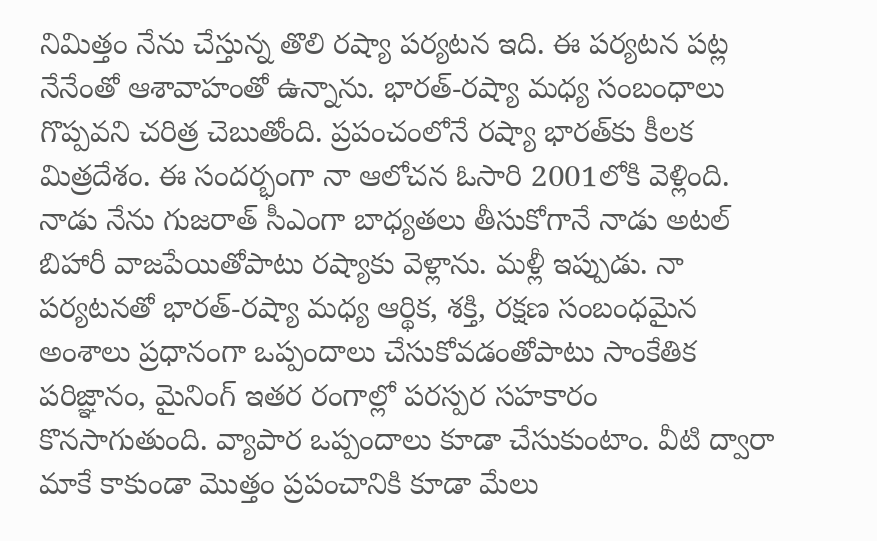నిమిత్తం నేను చేస్తున్న తొలి రష్యా పర్యటన ఇది. ఈ పర్యటన పట్ల నేనేంతో ఆశావాహంతో ఉన్నాను. భారత్-రష్యా మధ్య సంబంధాలు గొప్పవని చరిత్ర చెబుతోంది. ప్రపంచంలోనే రష్యా భారత్‌కు కీలక మిత్రదేశం. ఈ సందర్భంగా నా ఆలోచన ఓసారి 2001లోకి వెళ్లింది. నాడు నేను గుజరాత్ సీఎంగా బాధ్యతలు తీసుకోగానే నాడు అటల్ బిహారీ వాజపేయితోపాటు రష్యాకు వెళ్లాను. మళ్లీ ఇప్పుడు. నా పర్యటనతో భారత్-రష్యా మధ్య ఆర్థిక, శక్తి, రక్షణ సంబంధమైన అంశాలు ప్రధానంగా ఒప్పందాలు చేసుకోవడంతోపాటు సాంకేతిక పరిజ్ఞానం, మైనింగ్ ఇతర రంగాల్లో పరస్పర సహకారం కొనసాగుతుంది. వ్యాపార ఒప్పందాలు కూడా చేసుకుంటాం. వీటి ద్వారా మాకే కాకుండా మొత్తం ప్రపంచానికి కూడా మేలు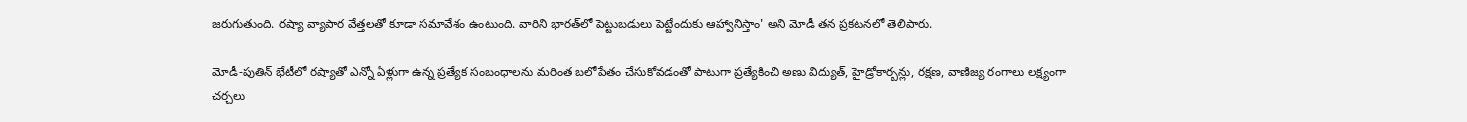జరుగుతుంది. రష్యా వ్యాపార వేత్తలతో కూడా సమావేశం ఉంటుంది. వారిని భారత్‌లో పెట్టుబడులు పెట్టేందుకు ఆహ్వానిస్తాం' అని మోడీ తన ప్రకటనలో తెలిపారు.

మోడీ-పుతిన్ భేటీలో రష్యాతో ఎన్నో ఏళ్లుగా ఉన్న ప్రత్యేక సంబంధాలను మరింత బలోపేతం చేసుకోవడంతో పాటుగా ప్రత్యేకించి అణు విద్యుత్, హైడ్రోకార్బన్లు, రక్షణ, వాణిజ్య రంగాలు లక్ష్యంగా చర్చలు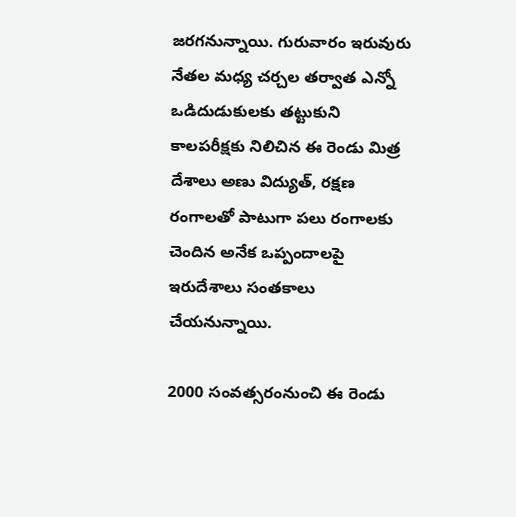జరగనున్నాయి. గురువారం ఇరువురు నేతల మధ్య చర్చల తర్వాత ఎన్నో ఒడిదుడుకులకు తట్టుకుని కాలపరీక్షకు నిలిచిన ఈ రెండు మిత్ర దేశాలు అణు విద్యుత్, రక్షణ రంగాలతో పాటుగా పలు రంగాలకు చెందిన అనేక ఒప్పందాలపై ఇరుదేశాలు సంతకాలు చేయనున్నాయి.

2000 సంవత్సరంనుంచి ఈ రెండు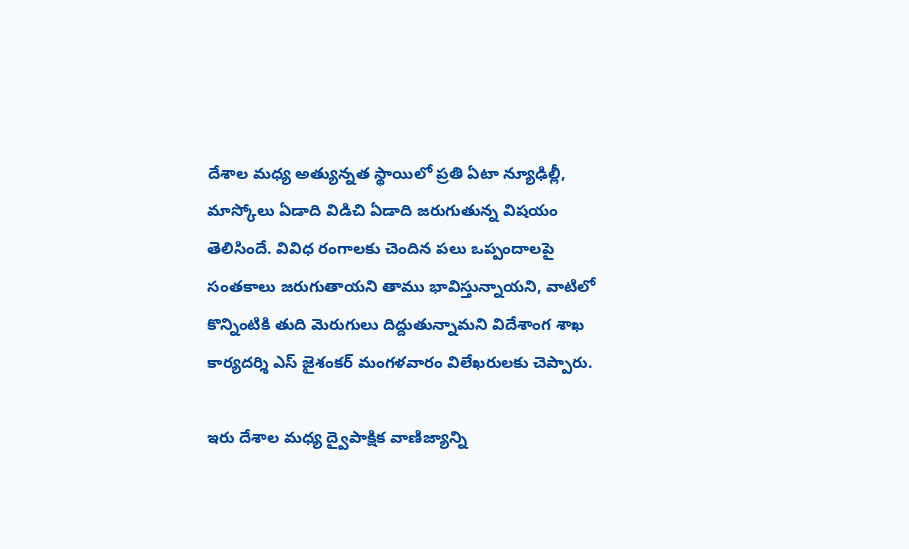దేశాల మధ్య అత్యున్నత స్థాయిలో ప్రతి ఏటా న్యూఢిల్లీ, మాస్కోలు ఏడాది విడిచి ఏడాది జరుగుతున్న విషయం తెలిసిందే. వివిధ రంగాలకు చెందిన పలు ఒప్పందాలపై సంతకాలు జరుగుతాయని తాము భావిస్తున్నాయని, వాటిలో కొన్నింటికి తుది మెరుగులు దిద్దుతున్నామని విదేశాంగ శాఖ కార్యదర్శి ఎస్ జైశంకర్ మంగళవారం విలేఖరులకు చెప్పారు.

ఇరు దేశాల మధ్య ద్వైపాక్షిక వాణిజ్యాన్ని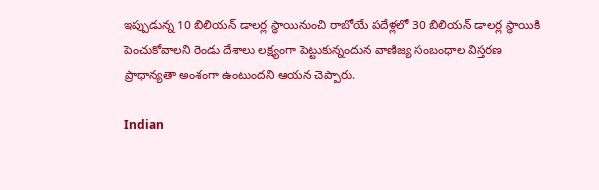ఇప్పుడున్న 10 బిలియన్ డాలర్ల స్ధాయినుంచి రాబోయే పదేళ్లలో 30 బిలియన్ డాలర్ల స్థాయికి పెంచుకోవాలని రెండు దేశాలు లక్ష్యంగా పెట్టుకున్నందున వాణిజ్య సంబంధాల విస్తరణ ప్రాధాన్యతా అంశంగా ఉంటుందని ఆయన చెప్పారు.

Indian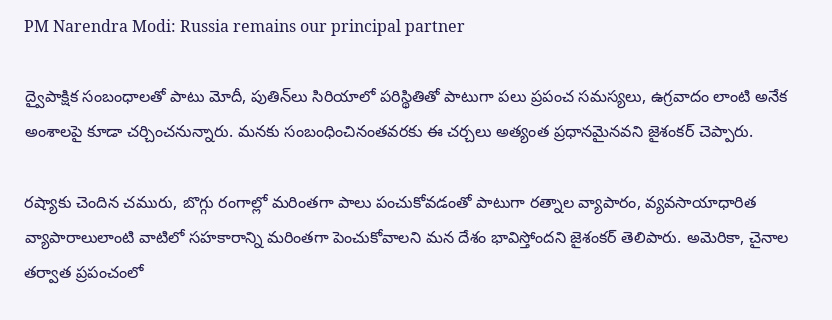PM Narendra Modi: Russia remains our principal partner

ద్వైపాక్షిక సంబంధాలతో పాటు మోదీ, పుతిన్‌లు సిరియాలో పరిస్థితితో పాటుగా పలు ప్రపంచ సమస్యలు, ఉగ్రవాదం లాంటి అనేక అంశాలపై కూడా చర్చించనున్నారు. మనకు సంబంధించినంతవరకు ఈ చర్చలు అత్యంత ప్రధానమైనవని జైశంకర్ చెప్పారు.

రష్యాకు చెందిన చమురు, బొగ్గు రంగాల్లో మరింతగా పాలు పంచుకోవడంతో పాటుగా రత్నాల వ్యాపారం, వ్యవసాయాధారిత వ్యాపారాలులాంటి వాటిలో సహకారాన్ని మరింతగా పెంచుకోవాలని మన దేశం భావిస్తోందని జైశంకర్ తెలిపారు. అమెరికా, చైనాల తర్వాత ప్రపంచంలో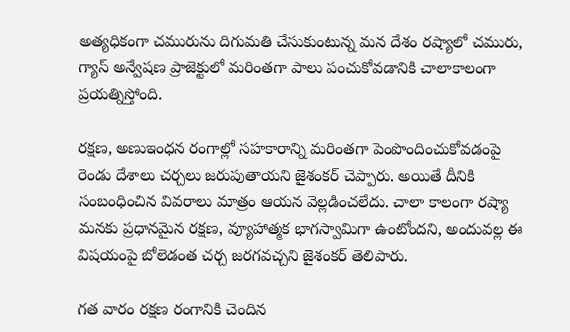అత్యధికంగా చమురును దిగుమతి చేసుకుంటున్న మన దేశం రష్యాలో చమురు, గ్యాస్ అన్వేషణ ప్రాజెక్టులో మరింతగా పాలు పంచుకోవడానికి చాలాకాలంగా ప్రయత్నిస్తోంది.

రక్షణ, అణుఇంధన రంగాల్లో సహకారాన్ని మరింతగా పెంపొందించుకోవడంపై రెండు దేశాలు చర్చలు జరుపుతాయని జైశంకర్ చెప్పారు. అయితే దీనికి సంబంధించిన వివరాలు మాత్రం ఆయన వెల్లడించలేదు. చాలా కాలంగా రష్యా మనకు ప్రధానమైన రక్షణ, వ్యూహాత్మక భాగస్వామిగా ఉంటోందని, అందువల్ల ఈ విషయంపై బోలెడంత చర్చ జరగవచ్చని జైశంకర్ తెలిపారు.

గత వారం రక్షణ రంగానికి చెందిన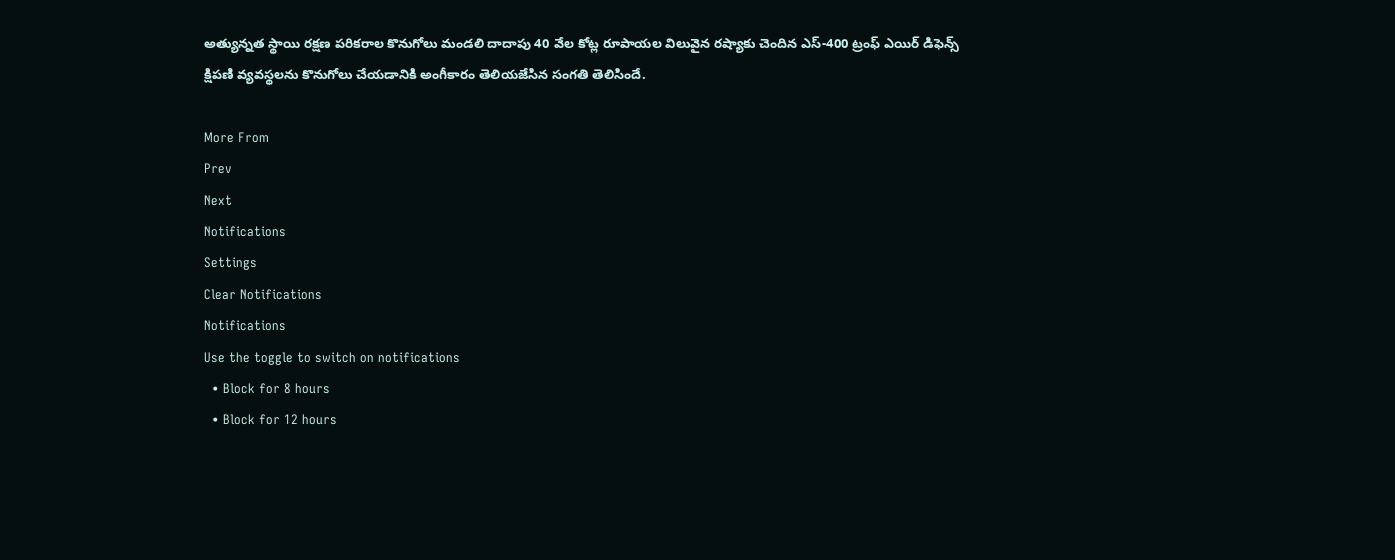అత్యున్నత స్థాయి రక్షణ పరికరాల కొనుగోలు మండలి దాదాపు 40 వేల కోట్ల రూపాయల విలువైన రష్యాకు చెందిన ఎస్-400 ట్రంఫ్ ఎయిర్ డిఫెన్స్ క్షిపణి వ్యవస్థలను కొనుగోలు చేయడానికి అంగీకారం తెలియజేసిన సంగతి తెలిసిందే.

More From
Prev
Next
Notifications
Settings
Clear Notifications
Notifications
Use the toggle to switch on notifications
  • Block for 8 hours
  • Block for 12 hours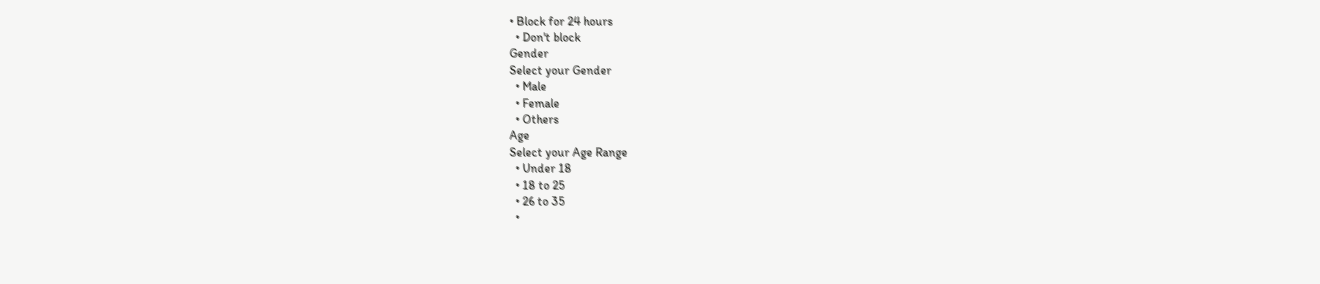• Block for 24 hours
  • Don't block
Gender
Select your Gender
  • Male
  • Female
  • Others
Age
Select your Age Range
  • Under 18
  • 18 to 25
  • 26 to 35
  •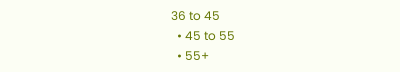36 to 45
  • 45 to 55
  • 55+